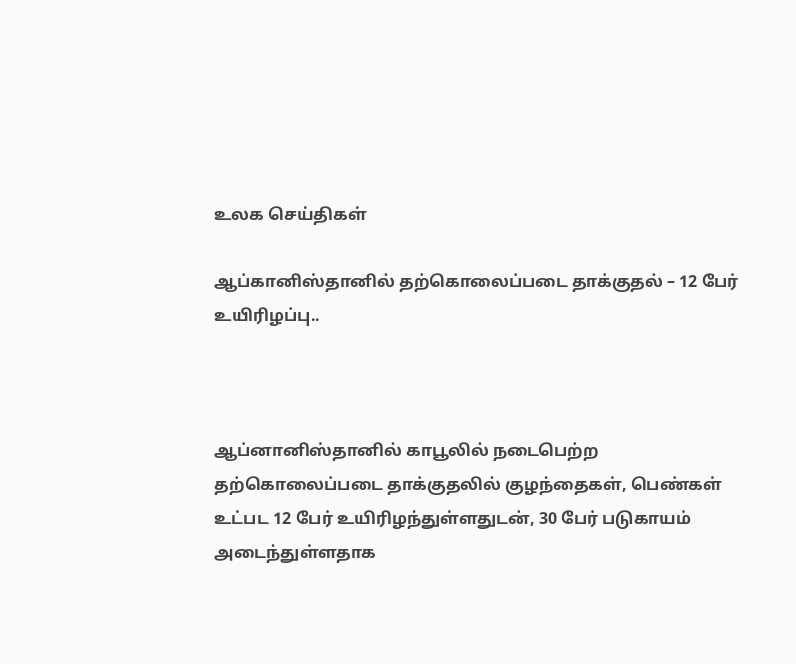உலக செய்திகள்

ஆப்கானிஸ்தானில் தற்கொலைப்படை தாக்குதல் – 12 பேர் உயிரிழப்பு..



ஆப்னானிஸ்தானில் காபூலில் நடைபெற்ற தற்கொலைப்படை தாக்குதலில் குழந்தைகள், பெண்கள் உட்பட 12 பேர் உயிரிழந்துள்ளதுடன், 30 பேர் படுகாயம் அடைந்துள்ளதாக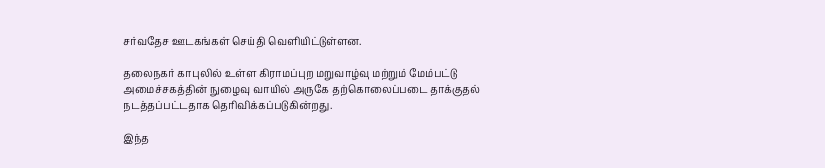சர்வதேச ஊடகங்கள் செய்தி வெளியிட்டுள்ளன.

தலைநகர் காபுலில் உள்ள கிராமப்புற மறுவாழ்வு மற்றும் மேம்பட்டு அமைச்சகத்தின் நுழைவு வாயில் அருகே தற்கொலைப்படை தாக்குதல் நடத்தப்பட்டதாக தெரிவிக்கப்படுகின்றது.

இந்த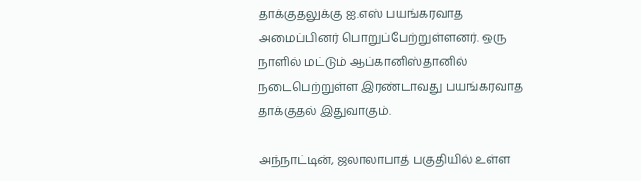தாக்குதலுக்கு ஐ.எஸ் பயங்கரவாத அமைப்பினர் பொறுப்பேற்றுள்ளனர். ஒரு நாளில் மட்டும் ஆப்கானிஸ்தானில் நடைபெற்றுள்ள இரண்டாவது பயங்கரவாத தாக்குதல் இதுவாகும்.

அந்நாட்டின், ஜலாலாபாத் பகுதியில் உள்ள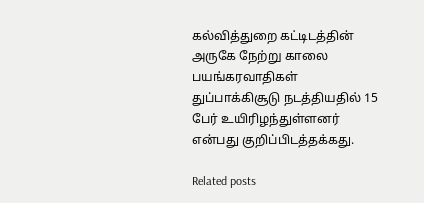கல்வித்துறை கட்டிடத்தின் அருகே நேற்று காலை பயங்கரவாதிகள் துப்பாக்கிசூடு நடத்தியதில் 15 பேர் உயிரிழந்துள்ளனர் என்பது குறிப்பிடத்தக்கது.

Related posts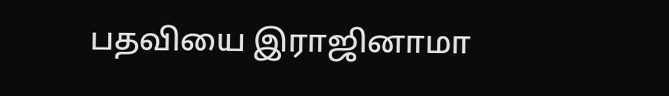பதவியை இராஜினாமா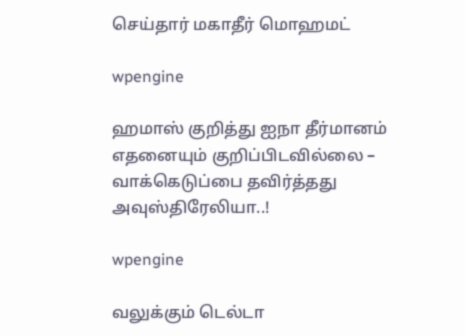செய்தார் மகாதீர் மொஹமட்

wpengine

ஹமாஸ் குறித்து ஐநா தீர்மானம் எதனையும் குறிப்பிடவில்லை – வாக்கெடுப்பை தவிர்த்தது அவுஸ்திரேலியா..!

wpengine

வலுக்கும் டெல்டா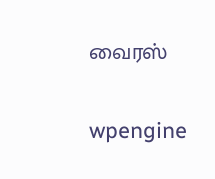வைரஸ்

wpengine